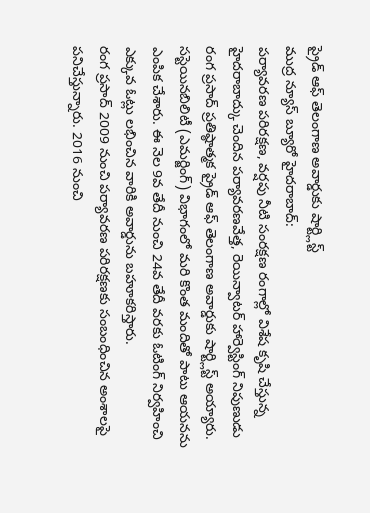ప్రైడ్ ఆఫ్ తెలంగాణ అవార్డుకు షార్ట్లిస్ట్
ముద్ర న్యూస్ బ్యూరో హైదరాబాద్:
పర్యావరణ పరిరక్షణ, వర్షపు నీటి సంరక్షణ రంగాల్లో విశేష కృషి చేస్తున్న హైదరాబాద్కు చెందిన పర్యావరణవేత్త, రెయిన్వాటర్ హార్వెస్టింగ్ నిపుణుడు రంగ ప్రసాద్ ప్రతిష్ఠాత్మక ప్రైడ్ ఆఫ్ తెలంగాణ అవార్డుకు షార్ట్లిస్ట్ అయ్యారు. సస్టెయినబిలిటీ (ఎమర్జింగ్) విభాగంలో మరి కొంత మందితో పాటు ఆయనను ఎంపిక చేశారు. ఈ నెల 9వ తేదీ నుంచి 24వ తేదీ వరకు ఓటింగ్ నిర్వహించి ఎక్కువ ఓట్లు లభించిన వారికి అవార్డును బహూకరిస్తారు.
రంగ ప్రసాద్ 2009 నుంచి పర్యావరణ పరిరక్షణకు సంబంధించిన అంశాలపై పనిచేస్తున్నారు. 2016 నుంచి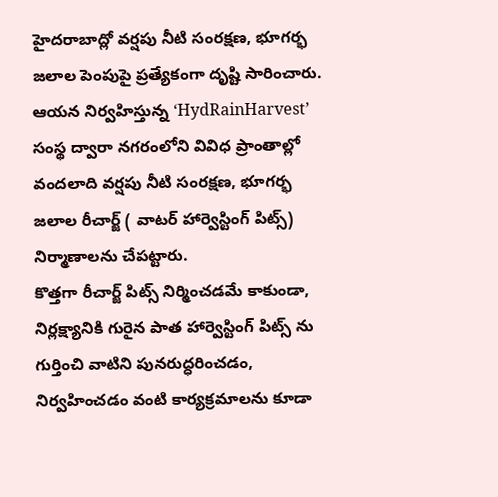హైదరాబాద్లో వర్షపు నీటి సంరక్షణ, భూగర్భ జలాల పెంపుపై ప్రత్యేకంగా దృష్టి సారించారు. ఆయన నిర్వహిస్తున్న ‘HydRainHarvest’ సంస్థ ద్వారా నగరంలోని వివిధ ప్రాంతాల్లో వందలాది వర్షపు నీటి సంరక్షణ, భూగర్భ జలాల రీచార్జ్ ( వాటర్ హార్వెస్టింగ్ పిట్స్) నిర్మాణాలను చేపట్టారు.
కొత్తగా రీచార్జ్ పిట్స్ నిర్మించడమే కాకుండా, నిర్లక్ష్యానికి గురైన పాత హార్వెస్టింగ్ పిట్స్ ను గుర్తించి వాటిని పునరుద్ధరించడం, నిర్వహించడం వంటి కార్యక్రమాలను కూడా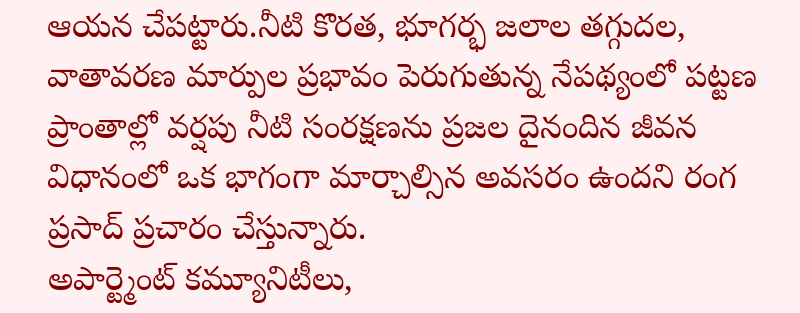ఆయన చేపట్టారు.నీటి కొరత, భూగర్భ జలాల తగ్గుదల, వాతావరణ మార్పుల ప్రభావం పెరుగుతున్న నేపథ్యంలో పట్టణ ప్రాంతాల్లో వర్షపు నీటి సంరక్షణను ప్రజల దైనందిన జీవన విధానంలో ఒక భాగంగా మార్చాల్సిన అవసరం ఉందని రంగ ప్రసాద్ ప్రచారం చేస్తున్నారు.
అపార్ట్మెంట్ కమ్యూనిటీలు,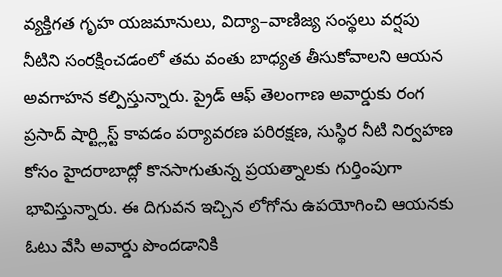వ్యక్తిగత గృహ యజమానులు, విద్యా–వాణిజ్య సంస్థలు వర్షపు నీటిని సంరక్షించడంలో తమ వంతు బాధ్యత తీసుకోవాలని ఆయన అవగాహన కల్పిస్తున్నారు. ప్రైడ్ ఆఫ్ తెలంగాణ అవార్డుకు రంగ ప్రసాద్ షార్ట్లిస్ట్ కావడం పర్యావరణ పరిరక్షణ, సుస్థిర నీటి నిర్వహణ కోసం హైదరాబాద్లో కొనసాగుతున్న ప్రయత్నాలకు గుర్తింపుగా భావిస్తున్నారు. ఈ దిగువన ఇచ్చిన లోగోను ఉపయోగించి ఆయనకు ఓటు వేసి అవార్డు పొందడానికి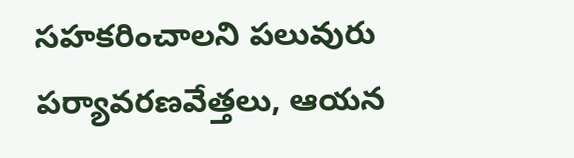సహకరించాలని పలువురు పర్యావరణవేత్తలు, ఆయన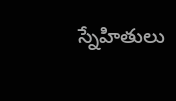స్నేహితులు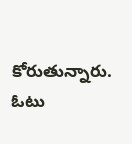కోరుతున్నారు.
ఓటు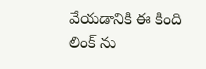వేయడానికి ఈ కింది లింక్ ను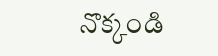నొక్కండి